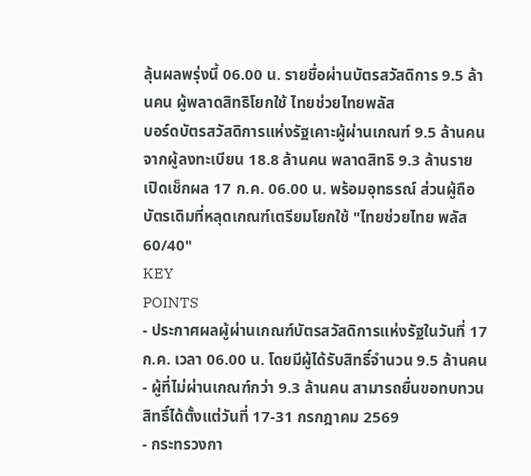ลุ้นผลพรุ่งนี้ 06.00 น. รายชื่อผ่านบัตรสวัสดิการ 9.5 ล้านคน ผู้พลาดสิทธิโยกใช้ ไทยช่วยไทยพลัส
บอร์ดบัตรสวัสดิการแห่งรัฐเคาะผู้ผ่านเกณฑ์ 9.5 ล้านคน จากผู้ลงทะเบียน 18.8 ล้านคน พลาดสิทธิ 9.3 ล้านราย เปิดเช็กผล 17 ก.ค. 06.00 น. พร้อมอุทธรณ์ ส่วนผู้ถือบัตรเดิมที่หลุดเกณฑ์เตรียมโยกใช้ "ไทยช่วยไทย พลัส 60/40"
KEY
POINTS
- ประกาศผลผู้ผ่านเกณฑ์บัตรสวัสดิการแห่งรัฐในวันที่ 17 ก.ค. เวลา 06.00 น. โดยมีผู้ได้รับสิทธิ์จำนวน 9.5 ล้านคน
- ผู้ที่ไม่ผ่านเกณฑ์กว่า 9.3 ล้านคน สามารถยื่นขอทบทวนสิทธิ์ได้ตั้งแต่วันที่ 17-31 กรกฎาคม 2569
- กระทรวงกา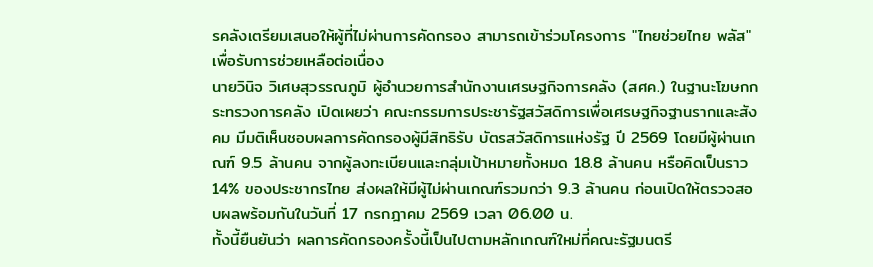รคลังเตรียมเสนอให้ผู้ที่ไม่ผ่านการคัดกรอง สามารถเข้าร่วมโครงการ "ไทยช่วยไทย พลัส" เพื่อรับการช่วยเหลือต่อเนื่อง
นายวินิจ วิเศษสุวรรณภูมิ ผู้อำนวยการสำนักงานเศรษฐกิจการคลัง (สศค.) ในฐานะโฆษกกระทรวงการคลัง เปิดเผยว่า คณะกรรมการประชารัฐสวัสดิการเพื่อเศรษฐกิจฐานรากและสังคม มีมติเห็นชอบผลการคัดกรองผู้มีสิทธิรับ บัตรสวัสดิการแห่งรัฐ ปี 2569 โดยมีผู้ผ่านเกณฑ์ 9.5 ล้านคน จากผู้ลงทะเบียนและกลุ่มเป้าหมายทั้งหมด 18.8 ล้านคน หรือคิดเป็นราว 14% ของประชากรไทย ส่งผลให้มีผู้ไม่ผ่านเกณฑ์รวมกว่า 9.3 ล้านคน ก่อนเปิดให้ตรวจสอบผลพร้อมกันในวันที่ 17 กรกฎาคม 2569 เวลา 06.00 น.
ทั้งนี้ยืนยันว่า ผลการคัดกรองครั้งนี้เป็นไปตามหลักเกณฑ์ใหม่ที่คณะรัฐมนตรี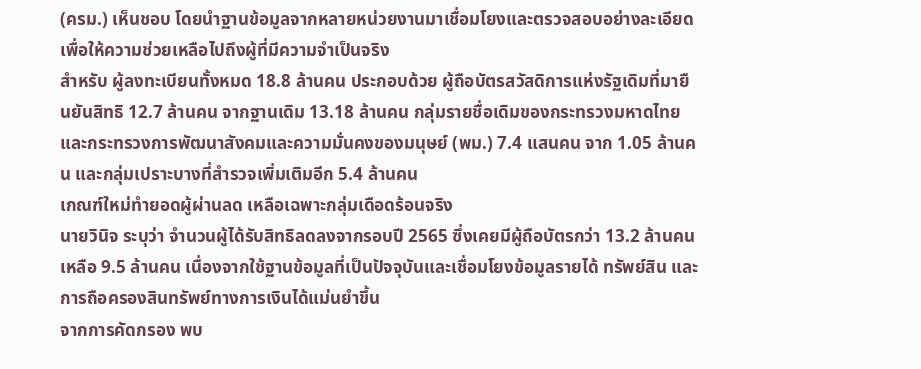(ครม.) เห็นชอบ โดยนำฐานข้อมูลจากหลายหน่วยงานมาเชื่อมโยงและตรวจสอบอย่างละเอียด เพื่อให้ความช่วยเหลือไปถึงผู้ที่มีความจำเป็นจริง
สำหรับ ผู้ลงทะเบียนทั้งหมด 18.8 ล้านคน ประกอบด้วย ผู้ถือบัตรสวัสดิการแห่งรัฐเดิมที่มายืนยันสิทธิ 12.7 ล้านคน จากฐานเดิม 13.18 ล้านคน กลุ่มรายชื่อเดิมของกระทรวงมหาดไทยและกระทรวงการพัฒนาสังคมและความมั่นคงของมนุษย์ (พม.) 7.4 แสนคน จาก 1.05 ล้านคน และกลุ่มเปราะบางที่สำรวจเพิ่มเติมอีก 5.4 ล้านคน
เกณฑ์ใหม่ทำยอดผู้ผ่านลด เหลือเฉพาะกลุ่มเดือดร้อนจริง
นายวินิจ ระบุว่า จำนวนผู้ได้รับสิทธิลดลงจากรอบปี 2565 ซึ่งเคยมีผู้ถือบัตรกว่า 13.2 ล้านคน เหลือ 9.5 ล้านคน เนื่องจากใช้ฐานข้อมูลที่เป็นปัจจุบันและเชื่อมโยงข้อมูลรายได้ ทรัพย์สิน และการถือครองสินทรัพย์ทางการเงินได้แม่นยำขึ้น
จากการคัดกรอง พบ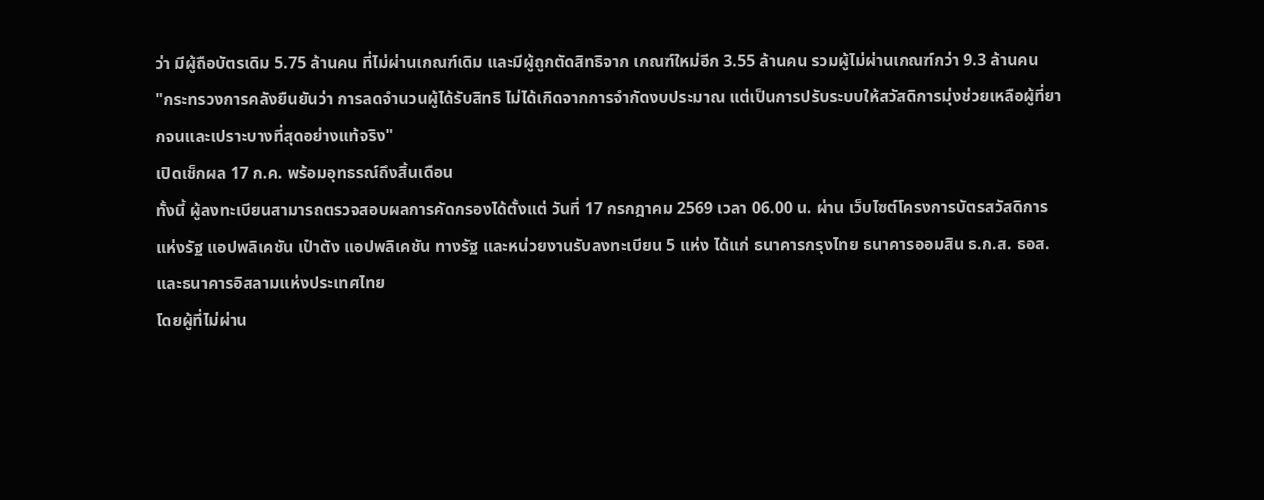ว่า มีผู้ถือบัตรเดิม 5.75 ล้านคน ที่ไม่ผ่านเกณฑ์เดิม และมีผู้ถูกตัดสิทธิจาก เกณฑ์ใหม่อีก 3.55 ล้านคน รวมผู้ไม่ผ่านเกณฑ์กว่า 9.3 ล้านคน
"กระทรวงการคลังยืนยันว่า การลดจำนวนผู้ได้รับสิทธิ ไม่ได้เกิดจากการจำกัดงบประมาณ แต่เป็นการปรับระบบให้สวัสดิการมุ่งช่วยเหลือผู้ที่ยากจนและเปราะบางที่สุดอย่างแท้จริง"
เปิดเช็กผล 17 ก.ค. พร้อมอุทธรณ์ถึงสิ้นเดือน
ทั้งนี้ ผู้ลงทะเบียนสามารถตรวจสอบผลการคัดกรองได้ตั้งแต่ วันที่ 17 กรกฎาคม 2569 เวลา 06.00 น. ผ่าน เว็บไซต์โครงการบัตรสวัสดิการแห่งรัฐ แอปพลิเคชัน เป๋าตัง แอปพลิเคชัน ทางรัฐ และหน่วยงานรับลงทะเบียน 5 แห่ง ได้แก่ ธนาคารกรุงไทย ธนาคารออมสิน ธ.ก.ส. ธอส. และธนาคารอิสลามแห่งประเทศไทย
โดยผู้ที่ไม่ผ่าน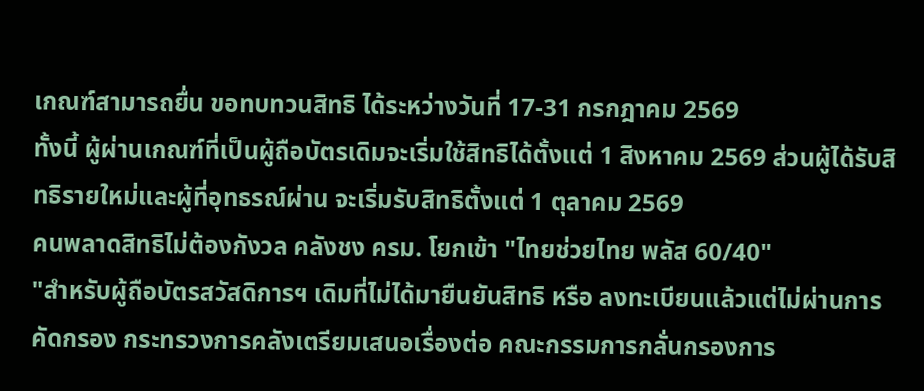เกณฑ์สามารถยื่น ขอทบทวนสิทธิ ได้ระหว่างวันที่ 17-31 กรกฎาคม 2569
ทั้งนี้ ผู้ผ่านเกณฑ์ที่เป็นผู้ถือบัตรเดิมจะเริ่มใช้สิทธิได้ตั้งแต่ 1 สิงหาคม 2569 ส่วนผู้ได้รับสิทธิรายใหม่และผู้ที่อุทธรณ์ผ่าน จะเริ่มรับสิทธิตั้งแต่ 1 ตุลาคม 2569
คนพลาดสิทธิไม่ต้องกังวล คลังชง ครม. โยกเข้า "ไทยช่วยไทย พลัส 60/40"
"สำหรับผู้ถือบัตรสวัสดิการฯ เดิมที่ไม่ได้มายืนยันสิทธิ หรือ ลงทะเบียนแล้วแต่ไม่ผ่านการคัดกรอง กระทรวงการคลังเตรียมเสนอเรื่องต่อ คณะกรรมการกลั่นกรองการ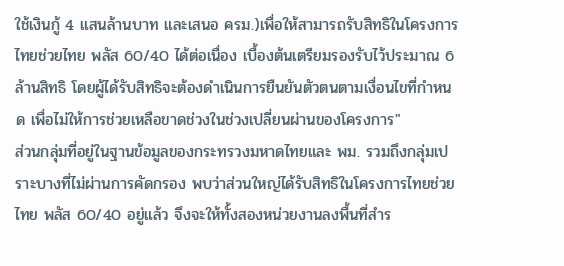ใช้เงินกู้ 4 แสนล้านบาท และเสนอ ครม.)เพื่อให้สามารถรับสิทธิในโครงการ ไทยช่วยไทย พลัส 60/40 ได้ต่อเนื่อง เบื้องต้นเตรียมรองรับไว้ประมาณ 6 ล้านสิทธิ โดยผู้ได้รับสิทธิจะต้องดำเนินการยืนยันตัวตนตามเงื่อนไขที่กำหนด เพื่อไม่ให้การช่วยเหลือขาดช่วงในช่วงเปลี่ยนผ่านของโครงการ"
ส่วนกลุ่มที่อยู่ในฐานข้อมูลของกระทรวงมหาดไทยและ พม. รวมถึงกลุ่มเปราะบางที่ไม่ผ่านการคัดกรอง พบว่าส่วนใหญ่ได้รับสิทธิในโครงการไทยช่วยไทย พลัส 60/40 อยู่แล้ว จึงจะให้ทั้งสองหน่วยงานลงพื้นที่สำร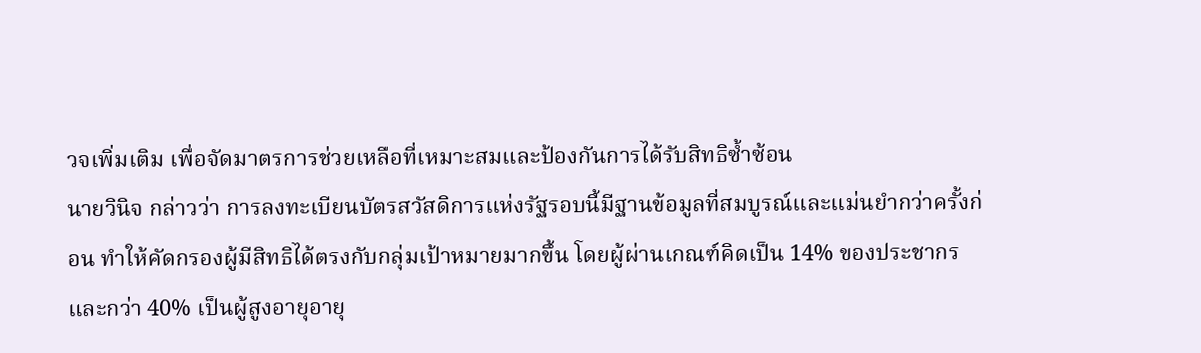วจเพิ่มเติม เพื่อจัดมาตรการช่วยเหลือที่เหมาะสมและป้องกันการได้รับสิทธิซ้ำซ้อน
นายวินิจ กล่าวว่า การลงทะเบียนบัตรสวัสดิการแห่งรัฐรอบนี้มีฐานข้อมูลที่สมบูรณ์และแม่นยำกว่าครั้งก่อน ทำให้คัดกรองผู้มีสิทธิได้ตรงกับกลุ่มเป้าหมายมากขึ้น โดยผู้ผ่านเกณฑ์คิดเป็น 14% ของประชากร และกว่า 40% เป็นผู้สูงอายุอายุ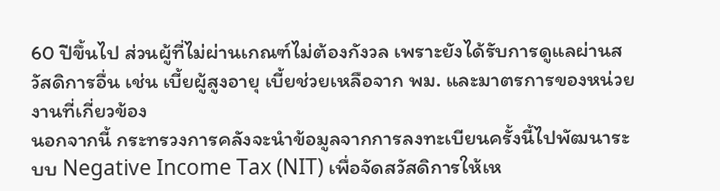60 ปีขึ้นไป ส่วนผู้ที่ไม่ผ่านเกณฑ์ไม่ต้องกังวล เพราะยังได้รับการดูแลผ่านสวัสดิการอื่น เช่น เบี้ยผู้สูงอายุ เบี้ยช่วยเหลือจาก พม. และมาตรการของหน่วยงานที่เกี่ยวข้อง
นอกจากนี้ กระทรวงการคลังจะนำข้อมูลจากการลงทะเบียนครั้งนี้ไปพัฒนาระบบ Negative Income Tax (NIT) เพื่อจัดสวัสดิการให้เห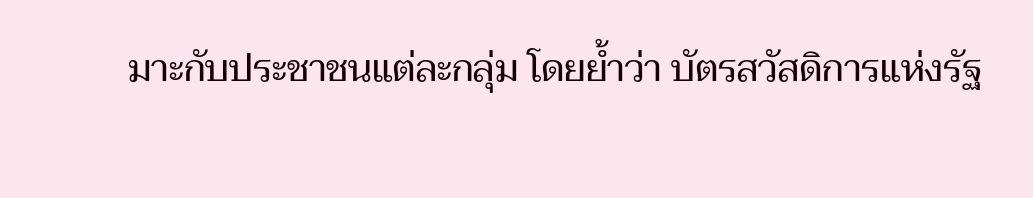มาะกับประชาชนแต่ละกลุ่ม โดยย้ำว่า บัตรสวัสดิการแห่งรัฐ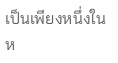เป็นเพียงหนึ่งในห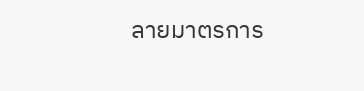ลายมาตรการ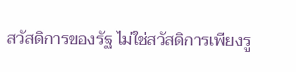สวัสดิการของรัฐ ไม่ใช่สวัสดิการเพียงรู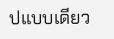ปแบบเดียว